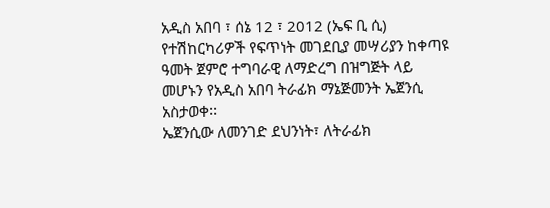አዲስ አበባ ፣ ሰኔ 12 ፣ 2012 (ኤፍ ቢ ሲ) የተሽከርካሪዎች የፍጥነት መገደቢያ መሣሪያን ከቀጣዩ ዓመት ጀምሮ ተግባራዊ ለማድረግ በዝግጅት ላይ መሆኑን የአዲስ አበባ ትራፊክ ማኔጅመንት ኤጀንሲ አስታወቀ፡፡
ኤጀንሲው ለመንገድ ደህንነት፣ ለትራፊክ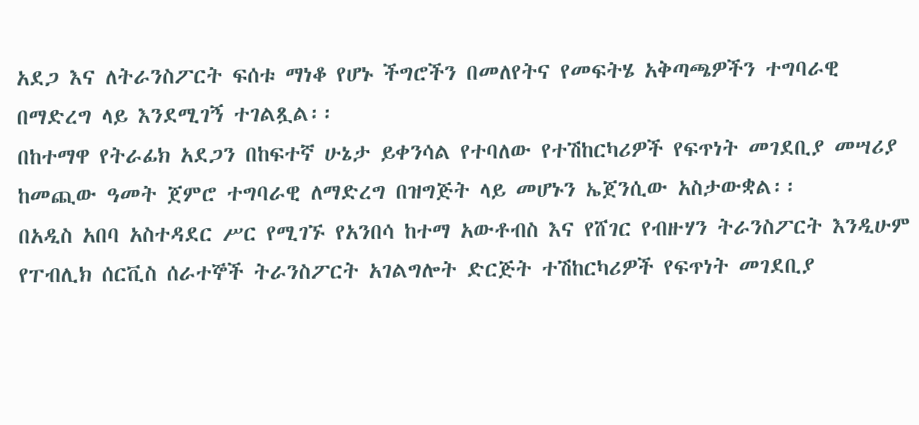አደጋ እና ለትራንስፖርት ፍሰቱ ማነቆ የሆኑ ችግሮችን በመለየትና የመፍትሄ አቅጣጫዎችን ተግባራዊ በማድረግ ላይ እንደሚገኝ ተገልጿል፡፡
በከተማዋ የትራፊክ አደጋን በከፍተኛ ሁኔታ ይቀንሳል የተባለው የተሽከርካሪዎች የፍጥነት መገደቢያ መሣሪያ ከመጪው ዓመት ጀምሮ ተግባራዊ ለማድረግ በዝግጅት ላይ መሆኑን ኤጀንሲው አስታውቋል፡፡
በአዲስ አበባ አስተዳደር ሥር የሚገኙ የአንበሳ ከተማ አውቶብስ እና የሸገር የብዙሃን ትራንስፖርት እንዲሁም የፐብሊክ ሰርቪስ ሰራተኞች ትራንስፖርት አገልግሎት ድርጅት ተሽከርካሪዎች የፍጥነት መገደቢያ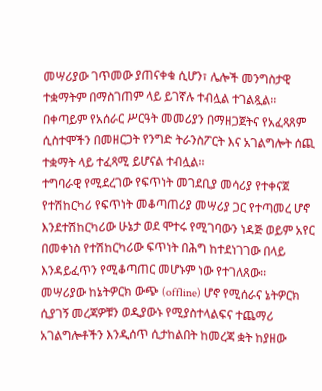መሣሪያው ገጥመው ያጠናቀቁ ሲሆን፣ ሌሎች መንግስታዊ ተቋማትም በማስገጠም ላይ ይገኛሉ ተብሏል ተገልጿል፡፡
በቀጣይም የአሰራር ሥርዓት መመሪያን በማዘጋጀትና የአፈጻጸም ሲስተሞችን በመዘርጋት የንግድ ትራንስፖርት እና አገልግሎት ሰጪ ተቋማት ላይ ተፈጻሚ ይሆናል ተብሏል፡፡
ተግባራዊ የሚደረገው የፍጥነት መገደቢያ መሳሪያ የተቀናጀ የተሽከርካሪ የፍጥነት መቆጣጠሪያ መሣሪያ ጋር የተጣመረ ሆኖ እንደተሽከርካሪው ሁኔታ ወደ ሞተሩ የሚገባውን ነዳጅ ወይም አየር በመቀነስ የተሽከርካሪው ፍጥነት በሕግ ከተደነገገው በላይ እንዳይፈጥን የሚቆጣጠር መሆኑም ነው የተገለጸው፡፡
መሣሪያው ከኔትዎርክ ውጭ (offline) ሆኖ የሚሰራና ኔትዎርክ ሲያገኝ መረጃዎቹን ወዲያውኑ የሚያስተላልፍና ተጨማሪ አገልግሎቶችን እንዲሰጥ ሲታከልበት ከመረጃ ቋት ከያዘው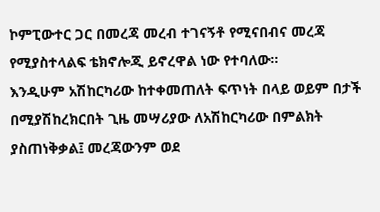ኮምፒውተር ጋር በመረጃ መረብ ተገናኝቶ የሚናበብና መረጃ የሚያስተላልፍ ቴክኖሎጂ ይኖረዋል ነው የተባለው፡፡
እንዲሁም አሽከርካሪው ከተቀመጠለት ፍጥነት በላይ ወይም በታች በሚያሽከረክርበት ጊዜ መሣሪያው ለአሽከርካሪው በምልክት ያስጠነቅቃል፤ መረጃውንም ወደ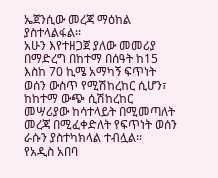ኤጀንሲው መረጃ ማዕከል ያስተላልፋል፡፡
አሁን እየተዘጋጀ ያለው መመሪያ በማድረግ በከተማ በሰዓት ከ15 እስከ 70 ኪሜ አማካኝ ፍጥነት ወሰን ውስጥ የሚሽከረከር ሲሆን፣ ከከተማ ውጭ ሲሽከረከር መሣሪያው ከሳተላይት በሚመጣለት መረጃ በሚፈቀድለት የፍጥነት ወሰን ራሱን ያስተካክላል ተብሏል፡፡
የአዲስ አበባ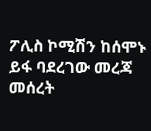ፖሊስ ኮሚሽን ከሰሞኑ ይፋ ባደረገው መረጃ መሰረት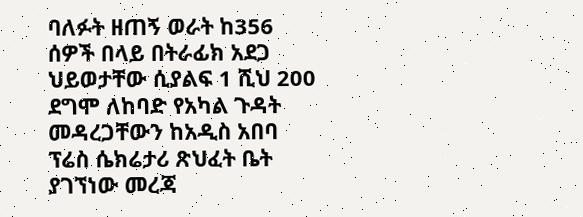ባለፉት ዘጠኝ ወራት ከ356 ሰዎች በላይ በትራፊክ አደጋ ህይወታቸው ሲያልፍ 1 ሺህ 200 ደግሞ ለከባድ የአካል ጉዳት መዳረጋቸውን ከአዲስ አበባ ፕሬስ ሴክሬታሪ ጽህፈት ቤት ያገኘነው መረጃ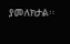ያመለክታል፡፡